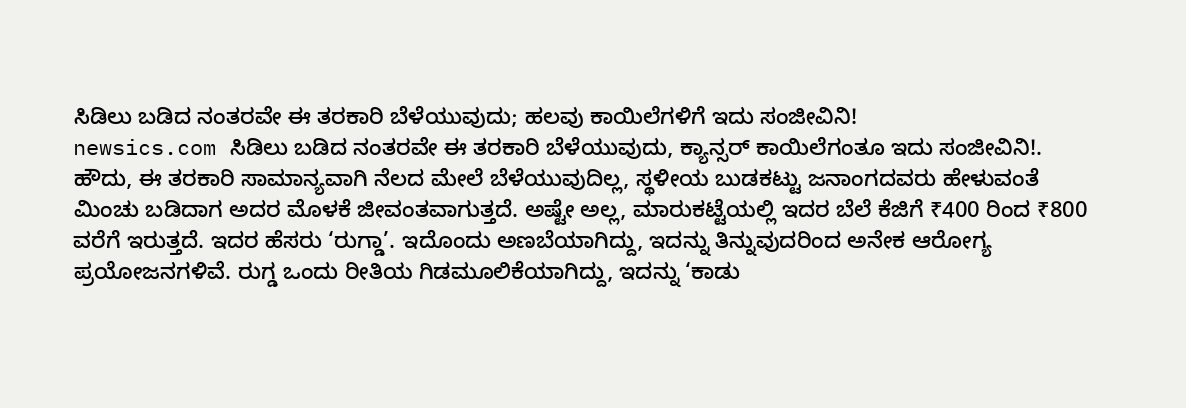ಸಿಡಿಲು ಬಡಿದ ನಂತರವೇ ಈ ತರಕಾರಿ ಬೆಳೆಯುವುದು; ಹಲವು ಕಾಯಿಲೆಗಳಿಗೆ ಇದು ಸಂಜೀವಿನಿ!
newsics.com ಸಿಡಿಲು ಬಡಿದ ನಂತರವೇ ಈ ತರಕಾರಿ ಬೆಳೆಯುವುದು, ಕ್ಯಾನ್ಸರ್ ಕಾಯಿಲೆಗಂತೂ ಇದು ಸಂಜೀವಿನಿ!. ಹೌದು, ಈ ತರಕಾರಿ ಸಾಮಾನ್ಯವಾಗಿ ನೆಲದ ಮೇಲೆ ಬೆಳೆಯುವುದಿಲ್ಲ, ಸ್ಥಳೀಯ ಬುಡಕಟ್ಟು ಜನಾಂಗದವರು ಹೇಳುವಂತೆ ಮಿಂಚು ಬಡಿದಾಗ ಅದರ ಮೊಳಕೆ ಜೀವಂತವಾಗುತ್ತದೆ. ಅಷ್ಟೇ ಅಲ್ಲ, ಮಾರುಕಟ್ಟೆಯಲ್ಲಿ ಇದರ ಬೆಲೆ ಕೆಜಿಗೆ ₹400 ರಿಂದ ₹800 ವರೆಗೆ ಇರುತ್ತದೆ. ಇದರ ಹೆಸರು ‘ರುಗ್ಡಾ’. ಇದೊಂದು ಅಣಬೆಯಾಗಿದ್ದು, ಇದನ್ನು ತಿನ್ನುವುದರಿಂದ ಅನೇಕ ಆರೋಗ್ಯ ಪ್ರಯೋಜನಗಳಿವೆ. ರುಗ್ಡ ಒಂದು ರೀತಿಯ ಗಿಡಮೂಲಿಕೆಯಾಗಿದ್ದು, ಇದನ್ನು ‘ಕಾಡು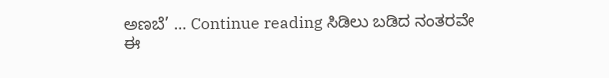ಅಣಬೆ’ … Continue reading ಸಿಡಿಲು ಬಡಿದ ನಂತರವೇ ಈ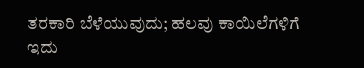ತರಕಾರಿ ಬೆಳೆಯುವುದು; ಹಲವು ಕಾಯಿಲೆಗಳಿಗೆ ಇದು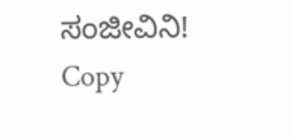ಸಂಜೀವಿನಿ!
Copy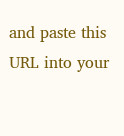and paste this URL into your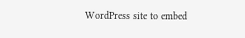WordPress site to embed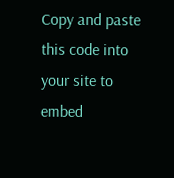Copy and paste this code into your site to embed